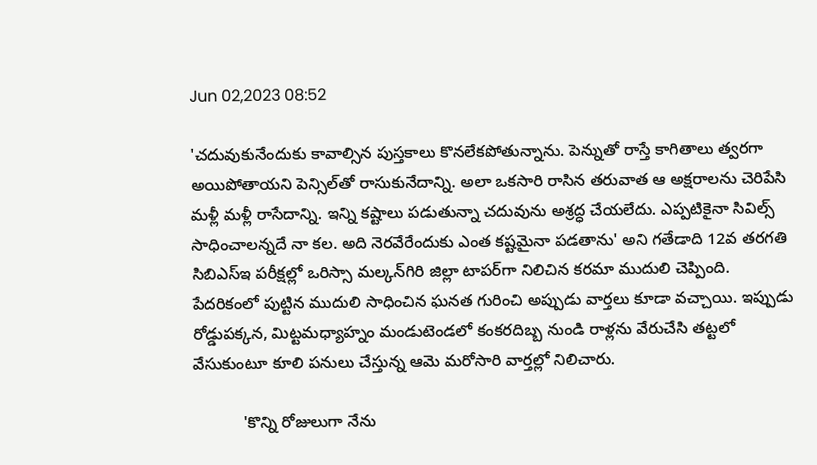Jun 02,2023 08:52

'చదువుకునేందుకు కావాల్సిన పుస్తకాలు కొనలేకపోతున్నాను. పెన్నుతో రాస్తే కాగితాలు త్వరగా అయిపోతాయని పెన్సిల్‌తో రాసుకునేదాన్ని. అలా ఒకసారి రాసిన తరువాత ఆ అక్షరాలను చెరిపేసి మళ్లీ మళ్లీ రాసేదాన్ని. ఇన్ని కష్టాలు పడుతున్నా చదువును అశ్రద్ధ చేయలేదు. ఎప్పటికైనా సివిల్స్‌ సాధించాలన్నదే నా కల. అది నెరవేరేందుకు ఎంత కష్టమైనా పడతాను' అని గతేడాది 12వ తరగతి సిబిఎస్‌ఇ పరీక్షల్లో ఒరిస్సా మల్కన్‌గిరి జిల్లా టాపర్‌గా నిలిచిన కరమా ముదులి చెప్పింది. పేదరికంలో పుట్టిన ముదులి సాధించిన ఘనత గురించి అప్పుడు వార్తలు కూడా వచ్చాయి. ఇప్పుడు రోడ్డుపక్కన, మిట్టమధ్యాహ్నం మండుటెండలో కంకరదిబ్బ నుండి రాళ్లను వేరుచేసి తట్టలో వేసుకుంటూ కూలి పనులు చేస్తున్న ఆమె మరోసారి వార్తల్లో నిలిచారు.

           'కొన్ని రోజులుగా నేను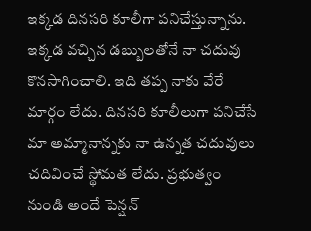ఇక్కడ దినసరి కూలీగా పనిచేస్తున్నాను. ఇక్కడ వచ్చిన డబ్బులతోనే నా చదువు కొనసాగించాలి. ఇది తప్ప నాకు వేరే మార్గం లేదు. దినసరి కూలీలుగా పనిచేసే మా అమ్మానాన్నకు నా ఉన్నత చదువులు చదివించే స్థోమత లేదు. ప్రభుత్వం నుండి అందే పెన్షన్‌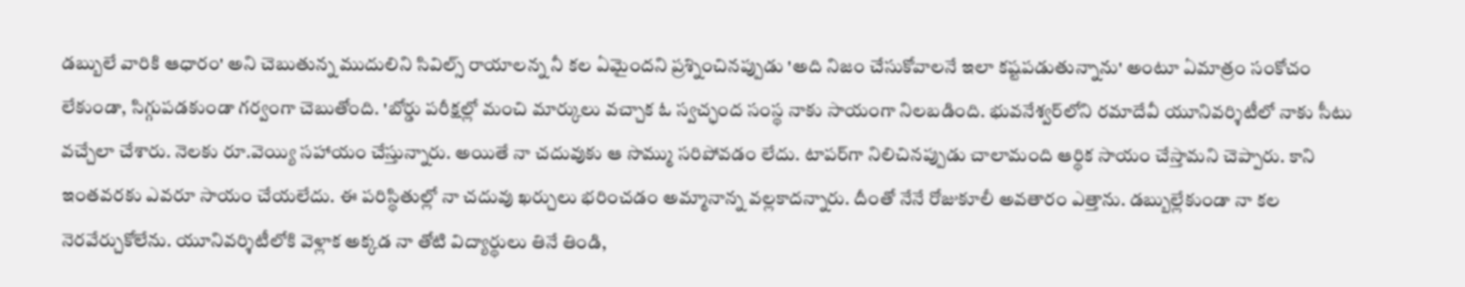డబ్బులే వారికి ఆధారం' అని చెబుతున్న ముదులిని సివిల్స్‌ రాయాలన్న నీ కల ఏమైందని ప్రశ్నించినప్పుడు 'అది నిజం చేసుకోవాలనే ఇలా కష్టపడుతున్నాను' అంటూ ఏమాత్రం సంకోచం లేకుండా, సిగ్గుపడకుండా గర్వంగా చెబుతోంది. 'బోర్డు పరీక్షల్లో మంచి మార్కులు వచ్చాక ఓ స్వచ్ఛంద సంస్థ నాకు సాయంగా నిలబడింది. భువనేశ్వర్‌లోని రమాదేవీ యూనివర్శిటీలో నాకు సీటు వచ్చేలా చేశారు. నెలకు రూ.వెయ్యి సహాయం చేస్తున్నారు. అయితే నా చదువుకు ఆ సొమ్ము సరిపోవడం లేదు. టాపర్‌గా నిలిచినప్పుడు చాలామంది ఆర్థిక సాయం చేస్తామని చెప్పారు. కాని ఇంతవరకు ఎవరూ సాయం చేయలేదు. ఈ పరిస్థితుల్లో నా చదువు ఖర్చులు భరించడం అమ్మానాన్న వల్లకాదన్నారు. దీంతో నేనే రోజుకూలీ అవతారం ఎత్తాను. డబ్బుల్లేకుండా నా కల నెరవేర్చుకోలేను. యూనివర్శిటీలోకి వెళ్లాక అక్కడ నా తోటి విద్యార్థులు తినే తిండి,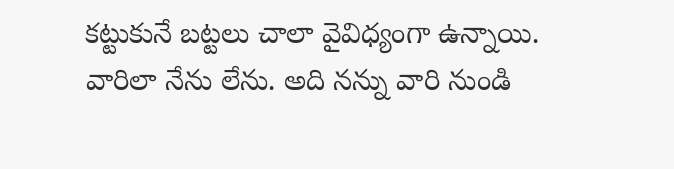కట్టుకునే బట్టలు చాలా వైవిధ్యంగా ఉన్నాయి. వారిలా నేను లేను. అది నన్ను వారి నుండి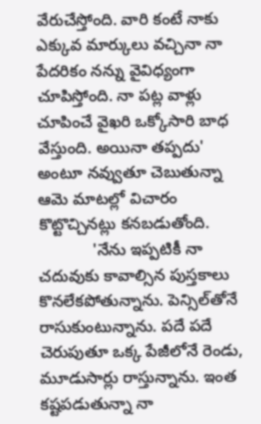వేరుచేస్తోంది. వారి కంటే నాకు ఎక్కువ మార్కులు వచ్చినా నా పేదరికం నన్ను వైవిధ్యంగా చూపిస్తోంది. నా పట్ల వాళ్లు చూపించే వైఖరి ఒక్కోసారి బాధ వేస్తుంది. అయినా తప్పదు' అంటూ నవ్వుతూ చెబుతున్నా ఆమె మాటల్లో విచారం కొట్టొచ్చినట్లు కనబడుతోంది.
            'నేను ఇప్పటికీ నా చదువుకు కావాల్సిన పుస్తకాలు కొనలేకపోతున్నాను. పెన్సిల్‌తోనే రాసుకుంటున్నాను. పదే పదే చెరుపుతూ ఒక్క పేజీలోనే రెండు, మూడుసార్లు రాస్తున్నాను. ఇంత కష్టపడుతున్నా నా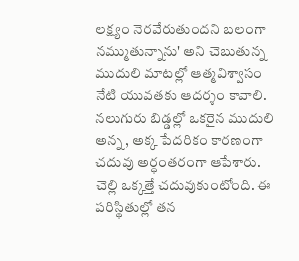లక్ష్యం నెరవేరుతుందని బలంగా నమ్ముతున్నాను' అని చెబుతున్న ముదులి మాటల్లో ఆత్మవిశ్వాసం నేటి యువతకు ఆదర్శం కావాలి. నలుగురు బిడ్డల్లో ఒకరైన ముదులి అన్న, అక్క పేదరికం కారణంగా చదువు అర్ధంతరంగా ఆపేశారు. చెల్లి ఒక్కత్తే చదువుకుంటోంది. ఈ పరిస్థితుల్లో తన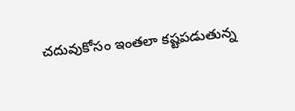చదువుకోసం ఇంతలా కష్టపడుతున్న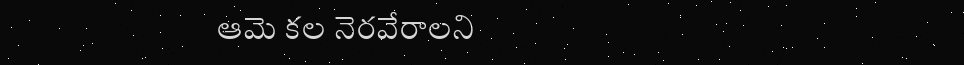ఆమె కల నెరవేరాలని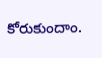కోరుకుందాం.